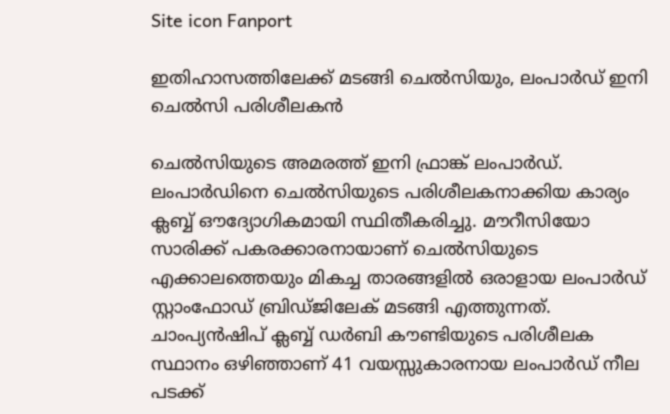Site icon Fanport

ഇതിഹാസത്തിലേക്ക് മടങ്ങി ചെൽസിയും, ലംപാർഡ് ഇനി ചെൽസി പരിശീലകൻ

ചെൽസിയുടെ അമരത്ത് ഇനി ഫ്രാങ്ക് ലംപാർഡ്. ലംപാർഡിനെ ചെൽസിയുടെ പരിശീലകനാക്കിയ കാര്യം ക്ലബ്ബ് ഔദ്യോഗികമായി സ്ഥിതീകരിച്ചു. മൗറീസിയോ സാരിക്ക് പകരക്കാരനായാണ് ചെൽസിയുടെ എക്കാലത്തെയും മികച്ച താരങ്ങളിൽ ഒരാളായ ലംപാർഡ് സ്റ്റാംഫോഡ് ബ്രിഡ്ജിലേക് മടങ്ങി എത്തുന്നത്. ചാംപ്യൻഷിപ് ക്ലബ്ബ് ഡർബി കൗണ്ടിയുടെ പരിശീലക സ്ഥാനം ഒഴിഞ്ഞാണ്‌ 41 വയസ്സുകാരനായ ലംപാർഡ് നീല പടക്ക്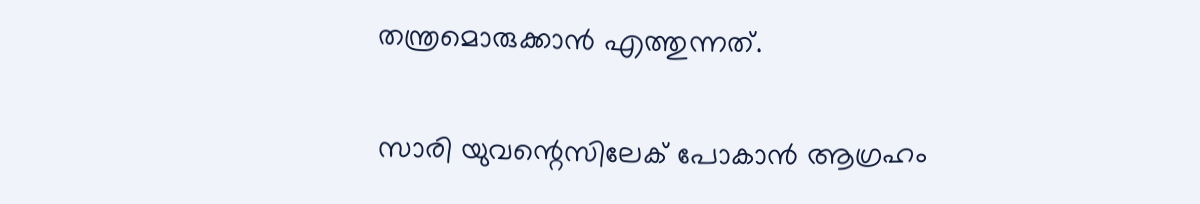തന്ത്രമൊരുക്കാൻ എത്തുന്നത്.

സാരി യുവന്റെസിലേക് പോകാൻ ആഗ്രഹം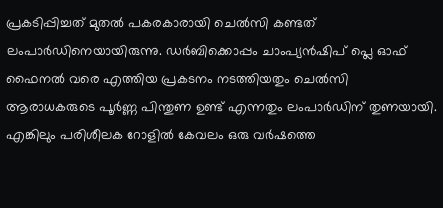പ്രകടിപ്പിച്ചത് മുതൽ പകരകാരായി ചെൽസി കണ്ടത് ലംപാർഡിനെയായിരുന്നു. ഡർബിക്കൊപ്പം ചാംപ്യൻഷിപ് പ്ലെ ഓഫ് ഫൈനൽ വരെ എത്തിയ പ്രകടനം നടത്തിയതും ചെൽസി ആരാധകരുടെ പൂർണ്ണ പിന്തുണ ഉണ്ട് എന്നതും ലംപാർഡിന് തുണയായി. എങ്കിലും പരിശീലക റോളിൽ കേവലം ഒരു വർഷത്തെ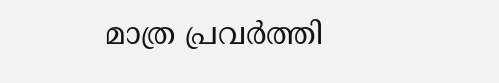മാത്ര പ്രവർത്തി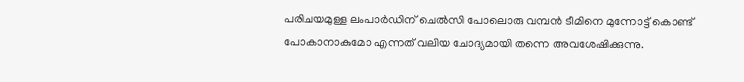പരിചയമുള്ള ലംപാർഡിന് ചെൽസി പോലൊരു വമ്പൻ ടീമിനെ മുന്നോട്ട് കൊണ്ട് പോകാനാകുമോ എന്നത് വലിയ ചോദ്യമായി തന്നെ അവശേഷിക്കുന്നു.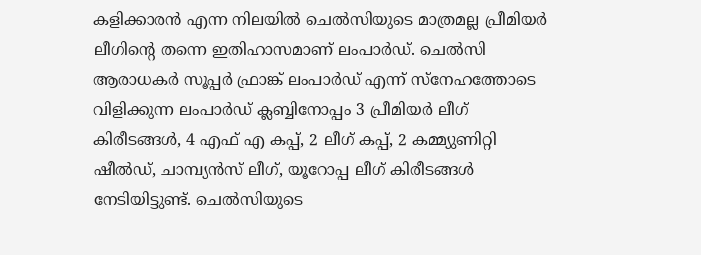കളിക്കാരൻ എന്ന നിലയിൽ ചെൽസിയുടെ മാത്രമല്ല പ്രീമിയർ ലീഗിന്റെ തന്നെ ഇതിഹാസമാണ് ലംപാർഡ്. ചെൽസി ആരാധകർ സൂപ്പർ ഫ്രാങ്ക് ലംപാർഡ് എന്ന് സ്നേഹത്തോടെ വിളിക്കുന്ന ലംപാർഡ് ക്ലബ്ബിനോപ്പം 3 പ്രീമിയർ ലീഗ് കിരീടങ്ങൾ, 4 എഫ് എ കപ്പ്, 2 ലീഗ് കപ്പ്, 2 കമ്മ്യുണിറ്റി ഷീൽഡ്, ചാമ്പ്യൻസ് ലീഗ്, യൂറോപ്പ ലീഗ് കിരീടങ്ങൾ നേടിയിട്ടുണ്ട്. ചെൽസിയുടെ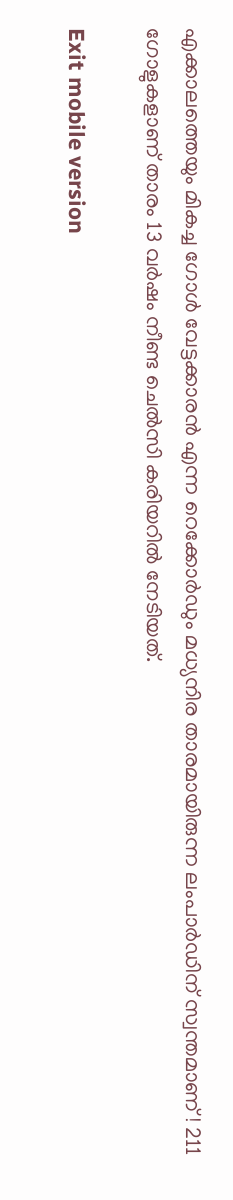എക്കാലത്തെയും മികച്ച ഗോൾ വേട്ടക്കാരൻ എന്ന റെക്കോർഡും മധ്യനിര താരമായിരുന്ന ലംപാർഡിന് സ്വന്തമാണ് ! 211 ഗോളുകളാണ് താരം 13 വർഷം നീണ്ട ചെൽസി കരിയറിൽ നേടിയത്.

Exit mobile version